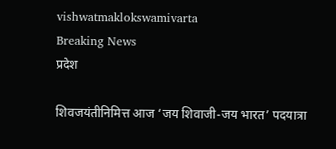vishwatmaklokswamivarta
Breaking News
प्रदेश

शिवजयंतीनिमित्त आज ‘जय शिवाजी-जय भारत’ पदयात्रा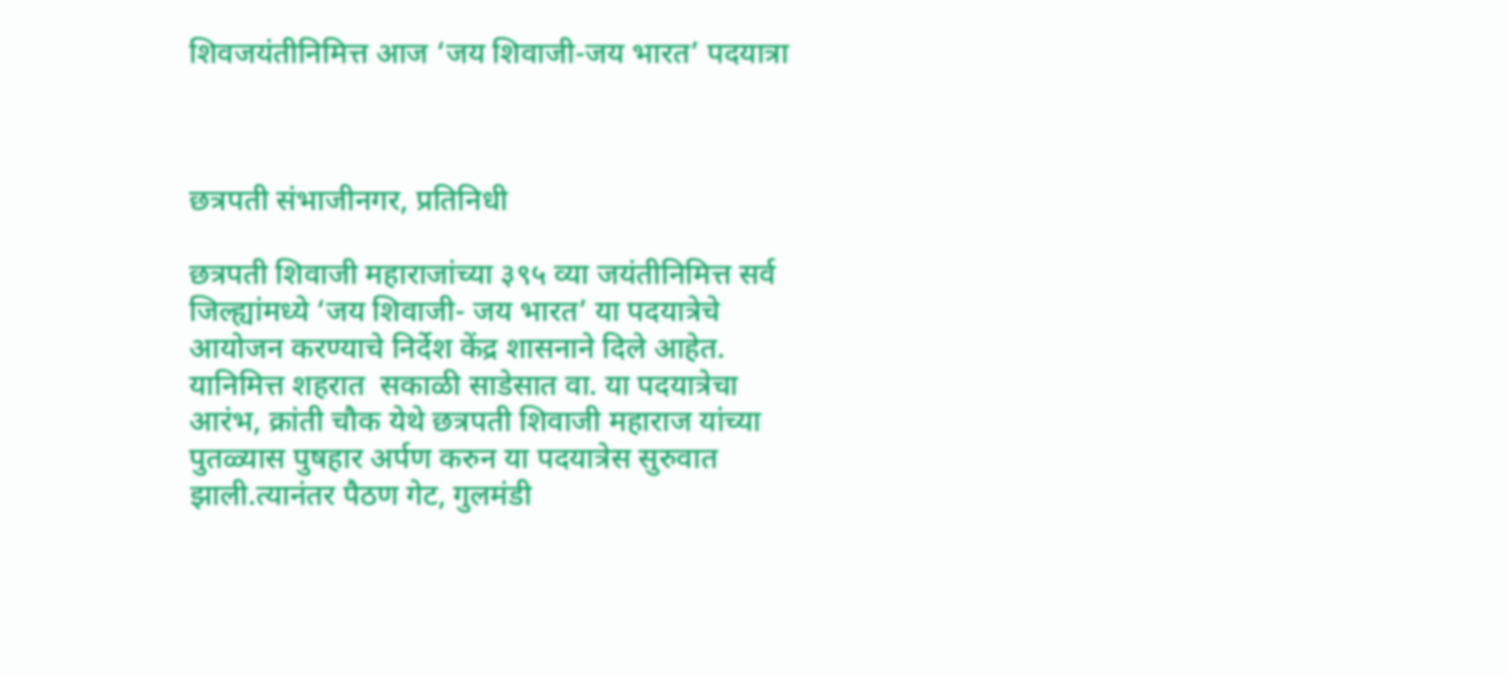शिवजयंतीनिमित्त आज ‘जय शिवाजी-जय भारत’ पदयात्रा



छत्रपती संभाजीनगर, प्रतिनिधी

छत्रपती शिवाजी महाराजांच्या ३९५ व्या जयंतीनिमित्त सर्व जिल्ह्यांमध्ये ‘जय शिवाजी- जय भारत’ या पदयात्रेचे आयोजन करण्याचे निर्देश केंद्र शासनाने दिले आहेत. यानिमित्त शहरात  सकाळी साडेसात वा. या पदयात्रेचा आरंभ, क्रांती चौक येथे छत्रपती शिवाजी महाराज यांच्या पुतळ्यास पुषहार अर्पण करुन या पदयात्रेस सुरुवात झाली.त्यानंतर पैठण गेट, गुलमंडी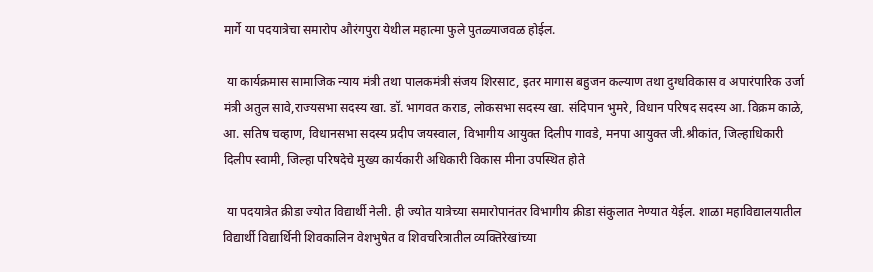मार्गे या पदयात्रेचा समारोप औरंगपुरा येथील महात्मा फुले पुतळ्याजवळ होईल.

 या कार्यक्रमास सामाजिक न्याय मंत्री तथा पालकमंत्री संजय शिरसाट, इतर मागास बहुजन कल्याण तथा दुग्धविकास व अपारंपारिक उर्जा मंत्री अतुल सावे,राज्यसभा सदस्य खा. डॉ. भागवत कराड, लोकसभा सदस्य खा. संदिपान भुमरे, विधान परिषद सदस्य आ. विक्रम काळे, आ. सतिष चव्हाण, विधानसभा सदस्य प्रदीप जयस्वाल, विभागीय आयुक्त दिलीप गावडे, मनपा आयुक्त जी.श्रीकांत, जिल्हाधिकारी दिलीप स्वामी, जिल्हा परिषदेचे मुख्य कार्यकारी अधिकारी विकास मीना उपस्थित होते

 या पदयात्रेत क्रीडा ज्योत विद्यार्थी नेली. ही ज्योत यात्रेच्या समारोपानंतर विभागीय क्रीडा संकुलात नेण्यात येईल. शाळा महाविद्यालयातील विद्यार्थी विद्यार्थिनी शिवकालिन वेशभुषेत व शिवचरित्रातील व्यक्तिरेखांच्या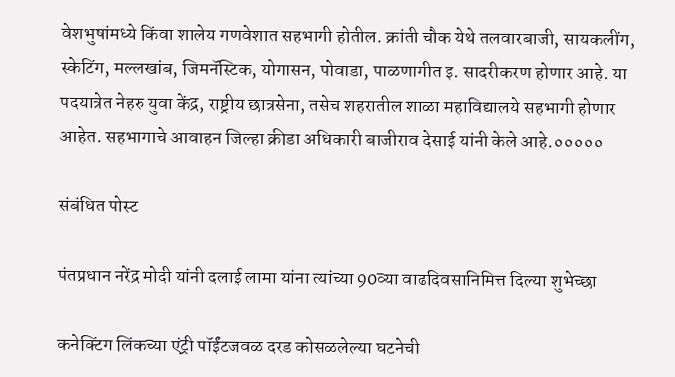वेशभुषांमध्ये किंवा शालेय गणवेशात सहभागी होतील. क्रांती चौक येथे तलवारबाजी, सायकलींग, स्केटिंग, मल्लखांब, जिमनॅस्टिक, योगासन, पोवाडा, पाळणागीत इ. सादरीकरण होणार आहे. या पदयात्रेत नेहरु युवा केंद्र, राष्ट्रीय छात्रसेना, तसेच शहरातील शाळा महाविद्यालये सहभागी होणार आहेत. सहभागाचे आवाहन जिल्हा क्रीडा अधिकारी बाजीराव देसाई यांनी केले आहे.०००००

संबंधित पोस्ट

पंतप्रधान नरेंद्र मोदी यांनी दलाई लामा यांना त्यांच्या 90व्या वाढदिवसानिमित्त दिल्या शुभेच्छा

कनेक्टिंग लिंकच्या एंट्री पॉईंटजवळ दरड कोसळलेल्या घटनेची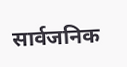सार्वजनिक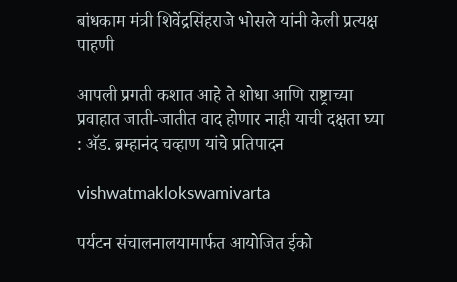बांधकाम मंत्री शिवेंद्रसिंहराजे भोसले यांनी केली प्रत्यक्ष पाहणी

आपली प्रगती कशात आहे ते शोधा आणि राष्ट्राच्या प्रवाहात जाती-जातीत वाद होणार नाही याची दक्षता घ्या : अ‍ॅड. ब्रम्हानंद चव्हाण यांचे प्रतिपादन

vishwatmaklokswamivarta

पर्यटन संचालनालयामार्फत आयोजित ईको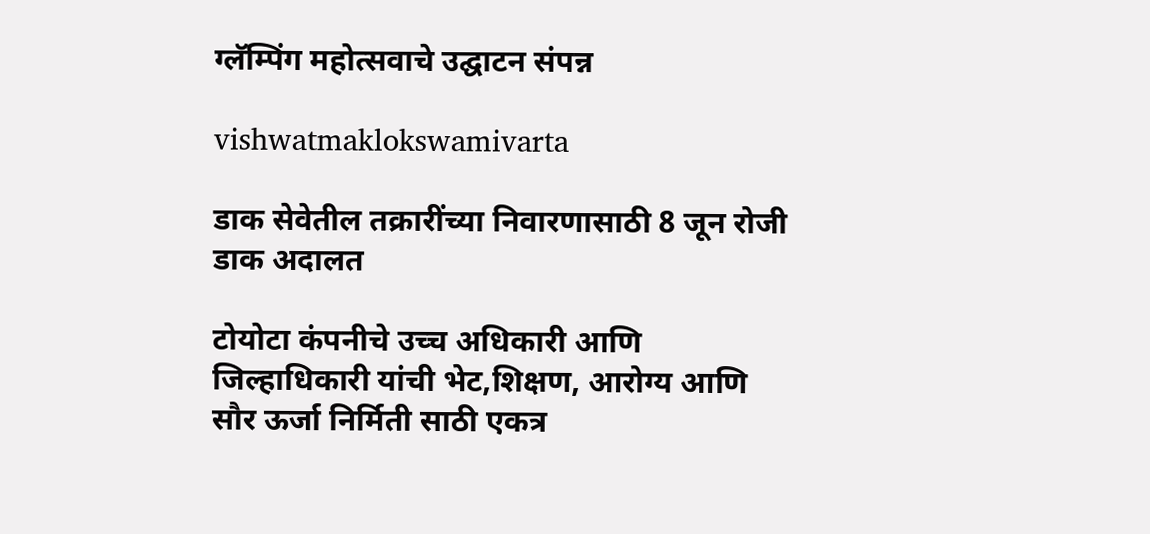ग्लॅम्पिंग महोत्सवाचे उद्घाटन संपन्न

vishwatmaklokswamivarta

डाक सेवेतील तक्रारींच्या निवारणासाठी 8 जून रोजी डाक अदालत

टोयोटा कंपनीचे उच्च अधिकारी आणि जिल्हाधिकारी यांची भेट,शिक्षण, आरोग्य आणि सौर ऊर्जा निर्मिती साठी एकत्र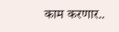काम करणार..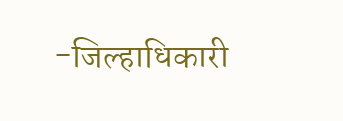-जिल्हाधिकारी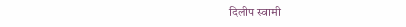दिलीप स्वामी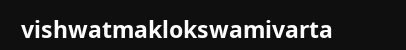vishwatmaklokswamivarta